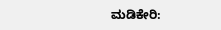ಮಡಿಕೇರಿ: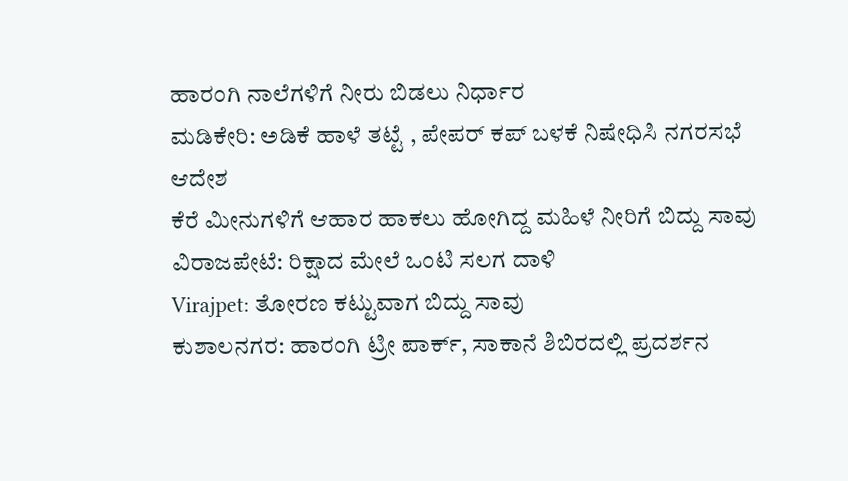ಹಾರಂಗಿ ನಾಲೆಗಳಿಗೆ ನೀರು ಬಿಡಲು ನಿರ್ಧಾರ
ಮಡಿಕೇರಿ: ಅಡಿಕೆ ಹಾಳೆ ತಟ್ಟೆ , ಪೇಪರ್ ಕಪ್ ಬಳಕೆ ನಿಷೇಧಿಸಿ ನಗರಸಭೆ ಆದೇಶ
ಕೆರೆ ಮೀನುಗಳಿಗೆ ಆಹಾರ ಹಾಕಲು ಹೋಗಿದ್ದ ಮಹಿಳೆ ನೀರಿಗೆ ಬಿದ್ದು ಸಾವು
ವಿರಾಜಪೇಟೆ: ರಿಕ್ಷಾದ ಮೇಲೆ ಒಂಟಿ ಸಲಗ ದಾಳಿ
Virajpet: ತೋರಣ ಕಟ್ಟುವಾಗ ಬಿದ್ದು ಸಾವು
ಕುಶಾಲನಗರ: ಹಾರಂಗಿ ಟ್ರೀ ಪಾರ್ಕ್, ಸಾಕಾನೆ ಶಿಬಿರದಲ್ಲಿ ಪ್ರದರ್ಶನ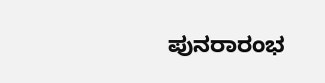ಪುನರಾರಂಭ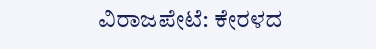ವಿರಾಜಪೇಟೆ: ಕೇರಳದ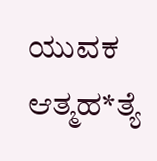ಯುವಕ ಆತ್ಮಹ*ತ್ಯೆ